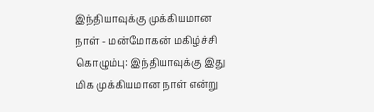இந்தியாவுக்கு முக்கியமான நாள் - மன்மோகன் மகிழ்ச்சி
கொழும்பு: இந்தியாவுக்கு இது மிக முக்கியமான நாள் என்று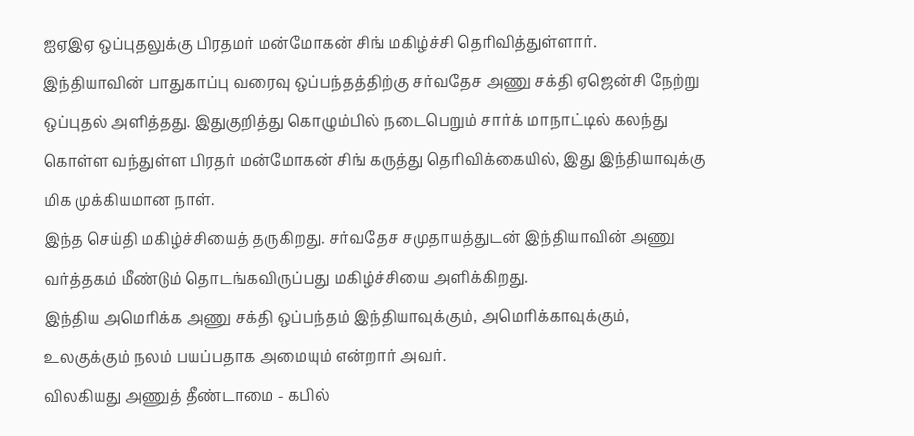ஐஏஇஏ ஒப்புதலுக்கு பிரதமர் மன்மோகன் சிங் மகிழ்ச்சி தெரிவித்துள்ளார்.
இந்தியாவின் பாதுகாப்பு வரைவு ஒப்பந்தத்திற்கு சர்வதேச அணு சக்தி ஏஜென்சி நேற்று ஒப்புதல் அளித்தது. இதுகுறித்து கொழும்பில் நடைபெறும் சார்க் மாநாட்டில் கலந்து கொள்ள வந்துள்ள பிரதர் மன்மோகன் சிங் கருத்து தெரிவிக்கையில், இது இந்தியாவுக்கு மிக முக்கியமான நாள்.
இந்த செய்தி மகிழ்ச்சியைத் தருகிறது. சர்வதேச சமுதாயத்துடன் இந்தியாவின் அணு வர்த்தகம் மீண்டும் தொடங்கவிருப்பது மகிழ்ச்சியை அளிக்கிறது.
இந்திய அமெரிக்க அணு சக்தி ஒப்பந்தம் இந்தியாவுக்கும், அமெரிக்காவுக்கும், உலகுக்கும் நலம் பயப்பதாக அமையும் என்றார் அவர்.
விலகியது அணுத் தீண்டாமை - கபில்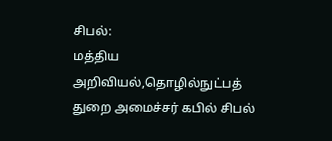சிபல்:
மத்திய அறிவியல்,தொழில்நுட்பத் துறை அமைச்சர் கபில் சிபல்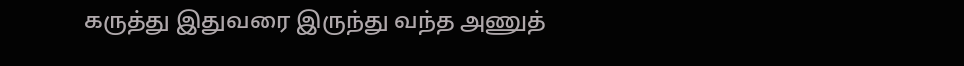கருத்து இதுவரை இருந்து வந்த அணுத்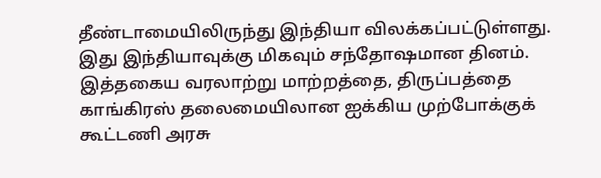தீண்டாமையிலிருந்து இந்தியா விலக்கப்பட்டுள்ளது. இது இந்தியாவுக்கு மிகவும் சந்தோஷமான தினம்.
இத்தகைய வரலாற்று மாற்றத்தை, திருப்பத்தை காங்கிரஸ் தலைமையிலான ஐக்கிய முற்போக்குக் கூட்டணி அரசு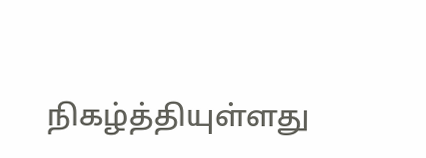நிகழ்த்தியுள்ளது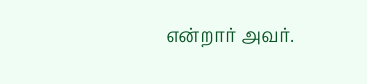என்றார் அவர்.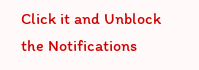Click it and Unblock the Notifications